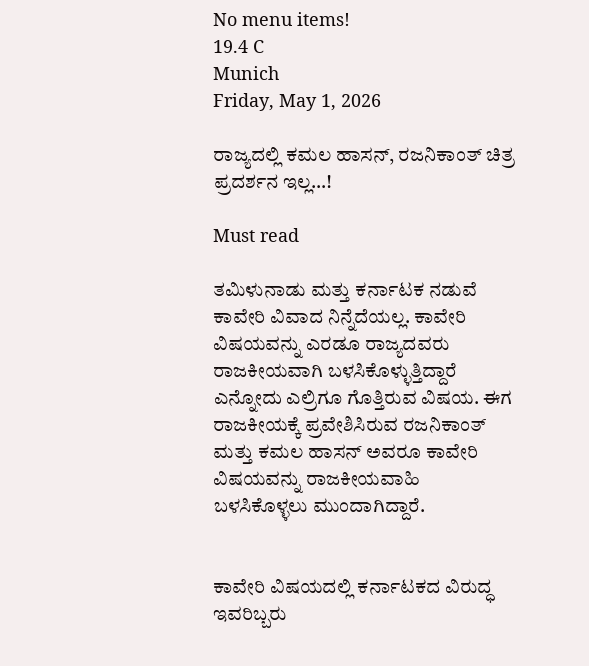No menu items!
19.4 C
Munich
Friday, May 1, 2026

ರಾಜ್ಯದಲ್ಲಿ ಕಮಲ ಹಾಸನ್‌, ರಜನಿ‌‌ಕಾಂತ್ ಚಿತ್ರ ಪ್ರದರ್ಶನ ಇಲ್ಲ…!

Must read

ತಮಿಳುನಾಡು ಮತ್ತು ಕರ್ನಾಟಕ ನಡುವೆ ಕಾವೇರಿ ವಿವಾದ ನಿನ್ನೆದೆಯಲ್ಲ. ಕಾವೇರಿ ವಿಷಯವನ್ನು ಎರಡೂ ರಾಜ್ಯದವರು ರಾಜಕೀಯವಾಗಿ ಬಳಸಿಕೊಳ್ಳುತ್ತಿದ್ದಾರೆ ಎನ್ನೋದು ಎಲ್ರಿಗೂ ಗೊತ್ತಿರುವ ವಿಷಯ. ಈಗ ರಾಜಕೀಯಕ್ಕೆ ಪ್ರವೇಶಿಸಿರುವ ರಜನಿಕಾಂತ್ ಮತ್ತು ಕಮಲ ಹಾಸನ್ ಅವರೂ ಕಾವೇರಿ ವಿಷಯವನ್ನು ರಾಜಕೀಯವಾಹಿ ಬಳಸಿ‌ಕೊಳ್ಳಲು ಮುಂದಾಗಿದ್ದಾರೆ.


ಕಾವೇರಿ ವಿಷಯದಲ್ಲಿ ಕರ್ನಾಟಕದ ವಿರುದ್ಧ ಇವರಿಬ್ಬರು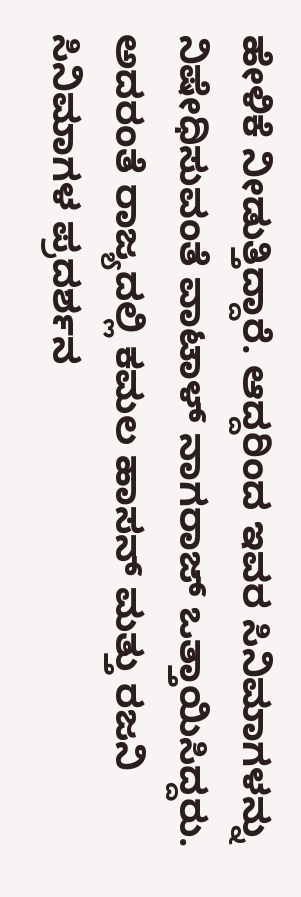ಹೇಳಿಕೆ ನೀಡುತ್ತಿದ್ದಾರೆ. ಆದ್ದರಿಂದ ಇವರ ಸಿನಿಮಾಗಳನ್ನು ನಿಷೇಧಿಸುವಂತೆ ವಾಟಾಳ್ ನಾಗರಾಜ್ ಒತ್ತಾಯಿಸಿದ್ದರು. ಅದರಂತೆ ರಾಜ್ಯದಲ್ಲಿ ಕಮಲ‌ ಹಾಸನ್ ಮತ್ತು ರಜನಿ ಸಿನಿಮಾಗಳ ಪ್ರದರ್ಶನ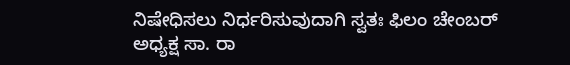ನಿಷೇಧಿಸಲು ನಿರ್ಧರಿಸುವುದಾಗಿ ಸ್ವತಃ ಫಿಲಂ ಚೇಂಬರ್ ಅಧ್ಯಕ್ಷ ಸಾ. ರಾ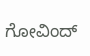ಗೋವಿಂದ್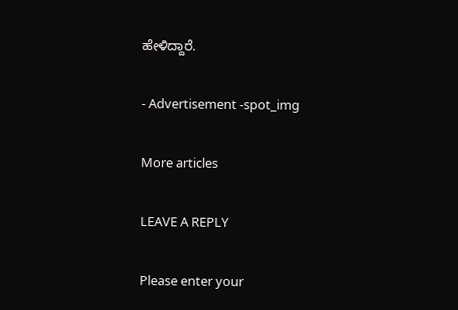ಹೇಳಿದ್ದಾರೆ.

- Advertisement -spot_img

More articles

LEAVE A REPLY

Please enter your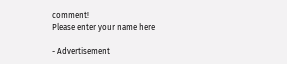comment!
Please enter your name here

- Advertisement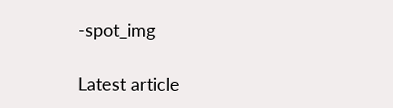-spot_img

Latest article